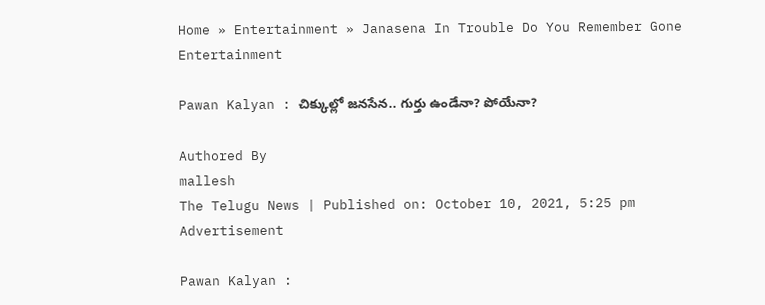Home » Entertainment » Janasena In Trouble Do You Remember Gone
Entertainment

Pawan Kalyan : చిక్కుల్లో జనసేన.. గుర్తు ఉండేనా? పోయేనా?

Authored By
mallesh
The Telugu News | Published on: October 10, 2021, 5:25 pm
Advertisement

Pawan Kalyan :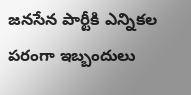జనసేన పార్టీకి ఎన్నికల పరంగా ఇబ్బందులు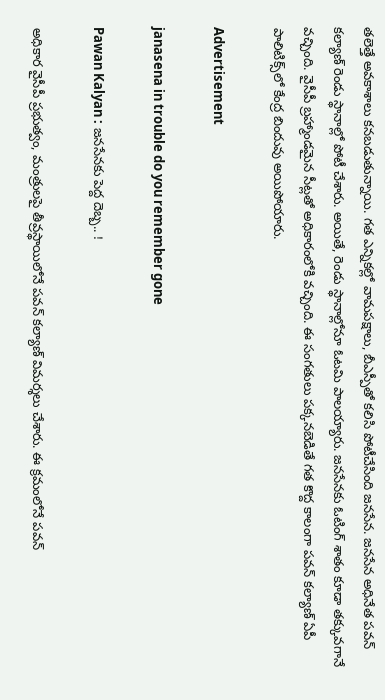తలెత్తే అవకాశాలు కనబడుతున్నాయి. గత ఎన్నికల్లో వామపక్షాలు, బీఎస్పీతో కలిసి పోటీచేసింది జనసేన. జనసేన అధినేత పవన్ కల్యాణ్ రెండు స్థానాల్లో పోటీ చేశారు. అయితే, రెండు స్థానాల్లోనూ ఓటమి పాలయ్యారు. జనసేనకు ఓటింగ్ శాతం కూడా తక్కువగానే వచ్చింది. వైసీపీ బ్రహ్మాండమైన సీట్లతో అధికారంలోకి వచ్చింది. ఈ సంగతులు పక్కనబెడితే గత కొద్ద కాలంగా పవన్ కల్యాణ్ ఏపీ పాలిటిక్స్‌లో కేంద్ర బిందువు అయిపోయారు.

Advertisement

janasena in trouble do you remember gone

Pawan Kalyan : జనసేనకు పెద్ద దెబ్బ.. !

అధికార వైసీపీ ప్రభుత్వం, మంత్రులపై తీవ్రస్థాయిలోనే పవన్ కల్యాణ్ విమర్శలు చేశారు. ఈ క్రమంలోనే పవన్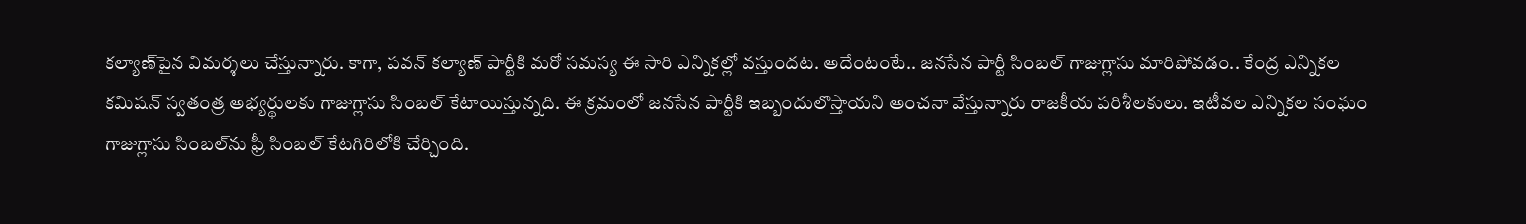కల్యాణ్‌పైన విమర్శలు చేస్తున్నారు. కాగా, పవన్ కల్యాణ్ పార్టీకి మరో సమస్య ఈ సారి ఎన్నికల్లో వస్తుందట. అదేంటంటే.. జనసేన పార్టీ సింబల్ గాజుగ్లాసు మారిపోవడం.. కేంద్ర ఎన్నికల కమిషన్ స్వతంత్ర అభ్యర్థులకు గాజుగ్లాసు సింబల్ కేటాయిస్తున్నది. ఈ క్రమంలో జనసేన పార్టీకి ఇబ్బందులొస్తాయని అంచనా వేస్తున్నారు రాజకీయ పరిశీలకులు. ఇటీవల ఎన్నికల సంఘం గాజుగ్లాసు సింబల్‌ను ఫ్రీ సింబల్ కేటగిరిలోకి చేర్చింది.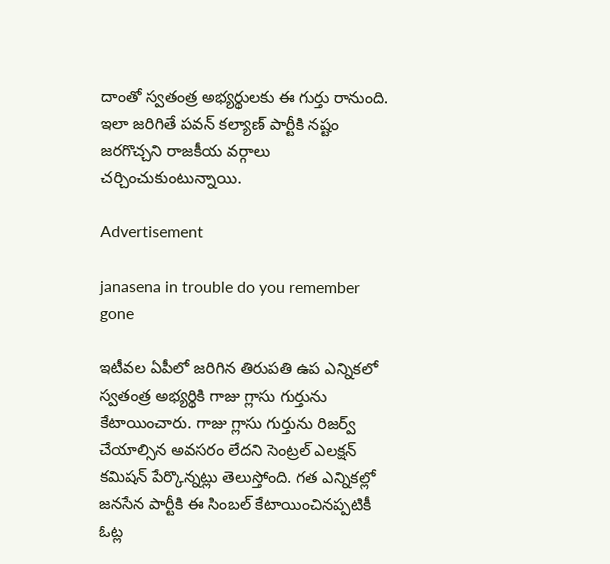దాంతో స్వతంత్ర అభ్యర్థులకు ఈ గుర్తు రానుంది. ఇలా జరిగితే పవన్ కల్యాణ్‌ పార్టీకి నష్టం జరగొచ్చని రాజకీయ వర్గాలు చర్చించుకుంటున్నాయి.

Advertisement

janasena in trouble do you remember gone

ఇటీవల ఏపీలో జరిగిన తిరుపతి ఉప ఎన్నికలో స్వతంత్ర అభ్యర్థికి గాజు గ్లాసు గుర్తును కేటాయించారు. గాజు గ్లాసు గుర్తును రిజర్వ్ చేయాల్సిన అవసరం లేదని సెంట్రల్ ఎలక్షన్ కమిషన్ పేర్కొన్నట్లు తెలుస్తోంది. గత ఎన్నికల్లో జనసేన పార్టీకి ఈ సింబల్ కేటాయించినప్పటికీ ఓట్ల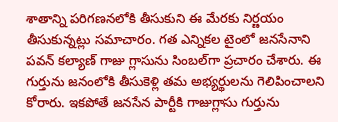శాతాన్ని పరిగణనలోకి తీసుకుని ఈ మేరకు నిర్ణయం తీసుకున్నట్లు సమాచారం. గత ఎన్నికల టైంలో జనసేనాని పవన్ కల్యాణ్ గాజు గ్లాసును సింబల్‌గా ప్రచారం చేశారు. ఈ గుర్తును జనంలోకి తీసుకెళ్లి తమ అభ్యర్థులను గెలిపించాలని కోరారు. ఇకపోతే జనసేన పార్టీకి గాజుగ్లాసు గుర్తును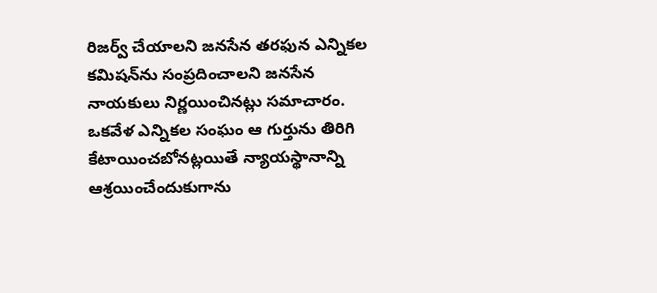రిజర్వ్ చేయాలని జనసేన తరఫున ఎన్నికల కమిషన్‌ను సంప్రదించాలని జనసేన నాయకులు నిర్ణయించినట్లు సమాచారం. ఒకవేళ ఎన్నికల సంఘం ఆ గుర్తును తిరిగి కేటాయించబోనట్లయితే న్యాయస్థానాన్ని ఆశ్రయించేందుకుగాను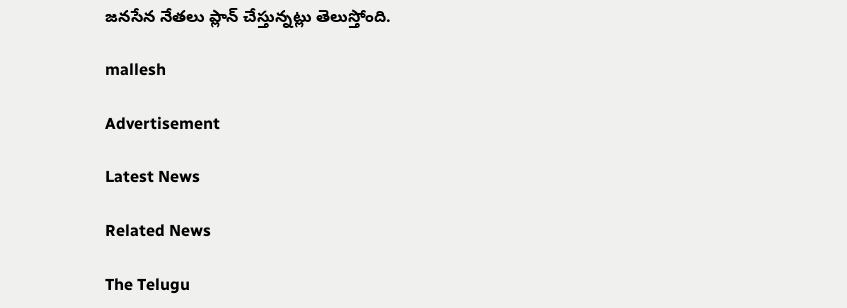జనసేన నేతలు ప్లాన్ చేస్తున్నట్లు తెలుస్తోంది.

mallesh

Advertisement

Latest News

Related News

The Telugu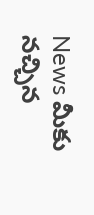News మీకు నచ్చిన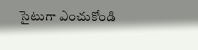సైటుగా ఎంచుకోండి